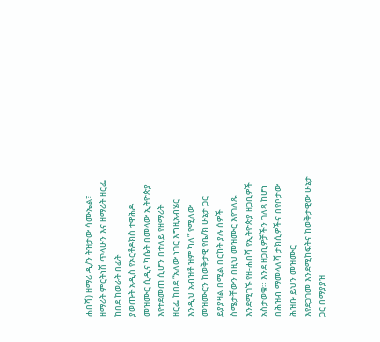ሐበሻ) ዘማሪ ዲ/ን ትዝታው ሳሙኤል፣ ዘማሪት ምርትነሽ ጥላሁን እና ዘማሪት ዘርፌ ከበደ ከወራት በፊት
ያወጡት አዲስ የኦርቶዶክስ ተዋሕዶ መዝሙር ሲዲና ካሴት በመላው ኢትዮጵያ እየተደመጠ ሲሆን በተለይ የዘማሪት
ዘርፌ ከበደ “አለው ነገር እግዚአብሄር እንዲህ አብዝቶ ዝም ካለ” የሚለው መዝሙርን ከወቅታዊ የቤ/ክ ሁኔታ ጋር
ይያያዛል በሚል በርከት ያሉ ሰዎች ስሜታቸውን በዚህ መዝሙር እየገለጹ እንደሚገኙ የዘ-ሐበሻ የኢትዮጵያ ዘጋቢዎች
አስታወቁ። እንደ ዘጋቢዎቻችን ገለጻ ከሆነ በሕዝብ ማመላለሻ ታክሲዎችና በየቦታው ሕዝቡ ይህን መዝሙር
እየደጋገመ እንደሚከፍትና ከወቅታዊው ሁኔታ ጋር በማያያዝ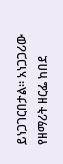ይነጋገርበታል። አነጋጋሪው የዘማሪት ዘርፌ ከበደ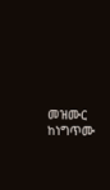መዝሙር ከነግጥሙ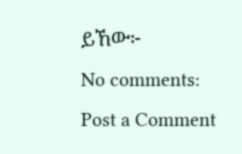ይኸው፦
No comments:
Post a Comment